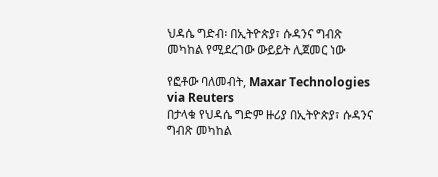ህዳሴ ግድብ፡ በኢትዮጵያ፣ ሱዳንና ግብጽ መካከል የሚደረገው ውይይት ሊጀመር ነው

የፎቶው ባለመብት, Maxar Technologies via Reuters
በታላቁ የህዳሴ ግድም ዙሪያ በኢትዮጵያ፣ ሱዳንና ግብጽ መካከል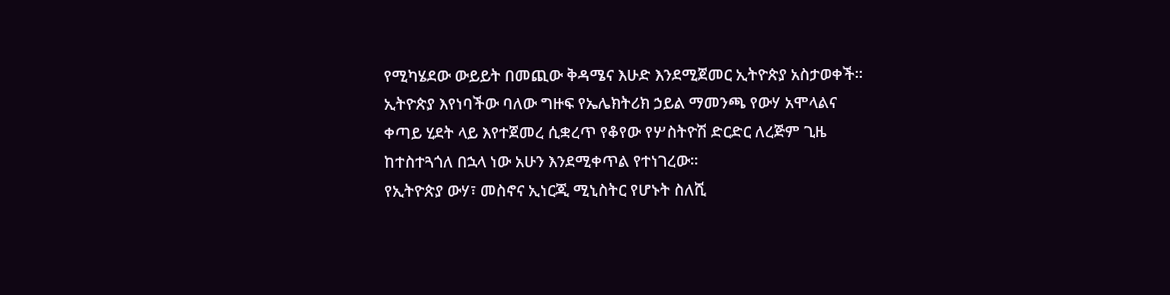የሚካሄደው ውይይት በመጪው ቅዳሜና እሁድ እንደሚጀመር ኢትዮጵያ አስታወቀች።
ኢትዮጵያ እየነባችው ባለው ግዙፍ የኤሌክትሪክ ኃይል ማመንጫ የውሃ አሞላልና ቀጣይ ሂደት ላይ እየተጀመረ ሲቋረጥ የቆየው የሦስትዮሽ ድርድር ለረጅም ጊዜ ከተስተጓጎለ በኋላ ነው አሁን እንደሚቀጥል የተነገረው።
የኢትዮጵያ ውሃ፣ መስኖና ኢነርጂ ሚኒስትር የሆኑት ስለሺ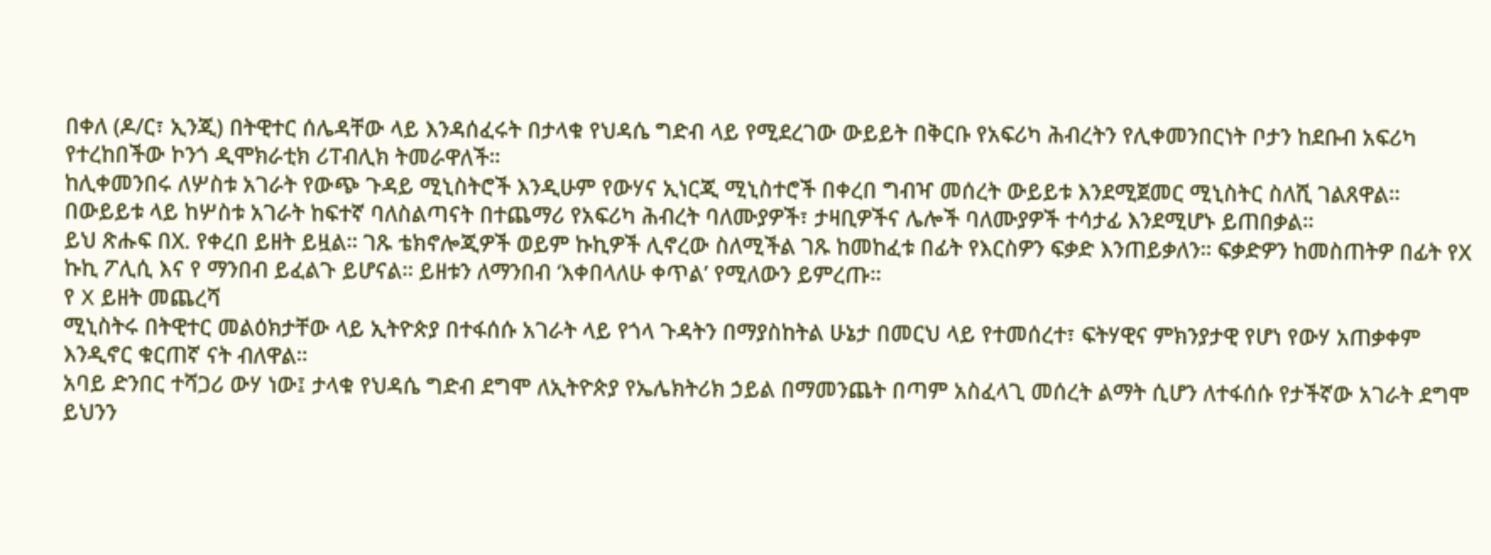በቀለ (ዶ/ር፣ ኢንጂ) በትዊተር ሰሌዳቸው ላይ እንዳሰፈሩት በታላቁ የህዳሴ ግድብ ላይ የሚደረገው ውይይት በቅርቡ የአፍሪካ ሕብረትን የሊቀመንበርነት ቦታን ከደቡብ አፍሪካ የተረከበችው ኮንጎ ዲሞክራቲክ ሪፐብሊክ ትመራዋለች።
ከሊቀመንበሩ ለሦስቱ አገራት የውጭ ጉዳይ ሚኒስትሮች እንዲሁም የውሃና ኢነርጂ ሚኒስተሮች በቀረበ ግብዣ መሰረት ውይይቱ እንደሚጀመር ሚኒስትር ስለሺ ገልጸዋል።
በውይይቱ ላይ ከሦስቱ አገራት ከፍተኛ ባለስልጣናት በተጨማሪ የአፍሪካ ሕብረት ባለሙያዎች፣ ታዛቢዎችና ሌሎች ባለሙያዎች ተሳታፊ እንደሚሆኑ ይጠበቃል።
ይህ ጽሑፍ በX. የቀረበ ይዘት ይዟል። ገጹ ቴክኖሎጂዎች ወይም ኩኪዎች ሊኖረው ስለሚችል ገጹ ከመከፈቱ በፊት የእርስዎን ፍቃድ እንጠይቃለን። ፍቃድዎን ከመስጠትዎ በፊት የX ኩኪ ፖሊሲ እና የ ማንበብ ይፈልጉ ይሆናል። ይዘቱን ለማንበብ ‘እቀበላለሁ ቀጥል’ የሚለውን ይምረጡ።
የ X ይዘት መጨረሻ
ሚኒስትሩ በትዊተር መልዕክታቸው ላይ ኢትዮጵያ በተፋሰሱ አገራት ላይ የጎላ ጉዳትን በማያስከትል ሁኔታ በመርህ ላይ የተመሰረተ፣ ፍትሃዊና ምክንያታዊ የሆነ የውሃ አጠቃቀም እንዲኖር ቁርጠኛ ናት ብለዋል።
አባይ ድንበር ተሻጋሪ ውሃ ነው፤ ታላቁ የህዳሴ ግድብ ደግሞ ለኢትዮጵያ የኤሌክትሪክ ኃይል በማመንጨት በጣም አስፈላጊ መሰረት ልማት ሲሆን ለተፋሰሱ የታችኛው አገራት ደግሞ ይህንን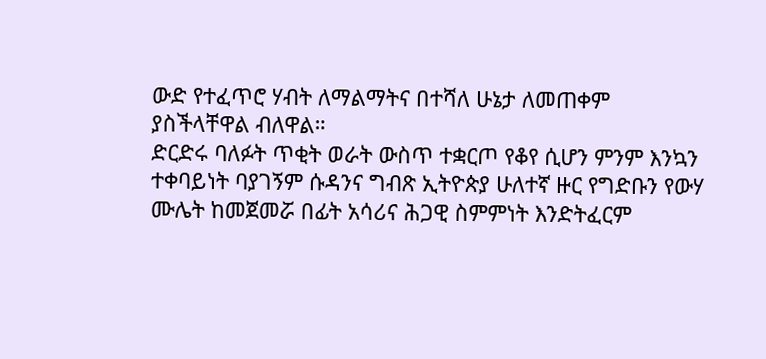ውድ የተፈጥሮ ሃብት ለማልማትና በተሻለ ሁኔታ ለመጠቀም ያስችላቸዋል ብለዋል።
ድርድሩ ባለፉት ጥቂት ወራት ውስጥ ተቋርጦ የቆየ ሲሆን ምንም እንኳን ተቀባይነት ባያገኝም ሱዳንና ግብጽ ኢትዮጵያ ሁለተኛ ዙር የግድቡን የውሃ ሙሌት ከመጀመሯ በፊት አሳሪና ሕጋዊ ስምምነት እንድትፈርም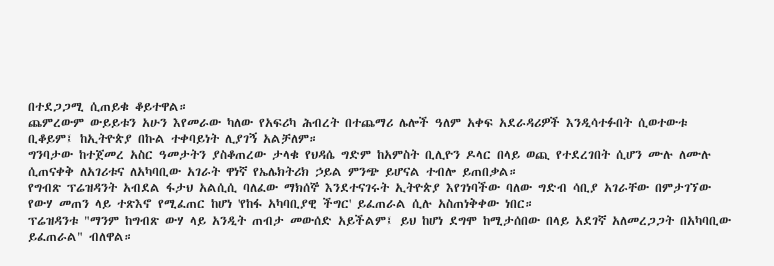በተደጋጋሚ ሲጠይቁ ቆይተዋል።
ጨምረውም ውይይቱን አሁን እየመራው ካለው የአፍሪካ ሕብረት በተጨማሪ ሌሎች ዓለም አቀፍ አደራዳሪዎች እንዲሳተፉበት ሲወተውቱ ቢቆይም፤ ከኢትዮጵያ በኩል ተቀባይነት ሊያገኝ አልቻለም።
ግንባታው ከተጀመረ አስር ዓመታትን ያስቆጠረው ታላቁ የህዳሴ ግድም ከአምስት ቢሊዮን ዶላር በላይ ወጪ የተደረገበት ሲሆን ሙሉ ለሙሉ ሲጠናቀቅ ለአገሪቱና ለአካባቢው አገራት ዋነኛ የኤሌክትሪክ ኃይል ምንጭ ይሆናል ተብሎ ይጠበቃል።
የግብጽ ፕሬዝዳንት አብደል ፋታህ አልሲሲ ባለፈው ማክሰኞ እንደተናገሩት ኢትዮጵያ እየገነባችው ባለው ግድብ ሳቢያ አገራቸው በምታገኘው የውሃ መጠን ላይ ተጽእኖ የሚፈጠር ከሆነ 'የከፋ አካባቢያዊ ችግር' ይፈጠራል ሲሉ አስጠነቅቀው ነበር።
ፕሬዝዳንቱ "ማንም ከግብጽ ውሃ ላይ አንዲት ጠብታ መውሰድ አይችልም፤ ይህ ከሆነ ደግሞ ከሚታሰበው በላይ አደገኛ አለመረጋጋት በአካባቢው ይፈጠራል" ብለዋል።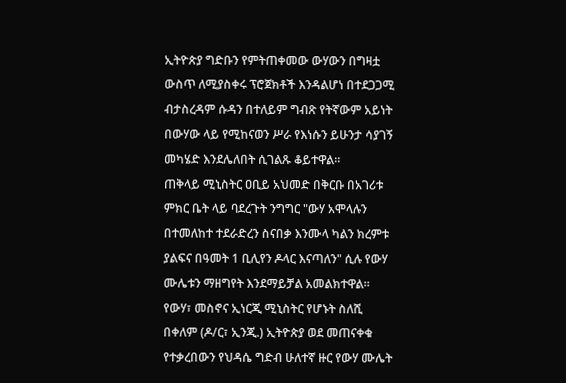ኢትዮጵያ ግድቡን የምትጠቀመው ውሃውን በግዛቷ ውስጥ ለሚያስቀሩ ፕሮጀክቶች እንዳልሆነ በተደጋጋሚ ብታስረዳም ሱዳን በተለይም ግብጽ የትኛውም አይነት በውሃው ላይ የሚከናወን ሥራ የእነሱን ይሁንታ ሳያገኝ መካሄድ እንደሌለበት ሲገልጹ ቆይተዋል።
ጠቅላይ ሚኒስትር ዐቢይ አህመድ በቅርቡ በአገሪቱ ምክር ቤት ላይ ባደረጉት ንግግር "ውሃ አሞላሉን በተመለከተ ተደራድረን ስናበቃ እንሙላ ካልን ክረምቱ ያልፍና በዓመት 1 ቢሊየን ዶላር እናጣለን" ሲሉ የውሃ ሙሌቱን ማዘግየት እንደማይቻል አመልክተዋል።
የውሃ፣ መስኖና ኢነርጂ ሚኒስትር የሆኑት ስለሺ በቀለም (ዶ/ር፣ ኢንጂ.) ኢትዮጵያ ወደ መጠናቀቁ የተቃረበውን የህዳሴ ግድብ ሁለተኛ ዙር የውሃ ሙሌት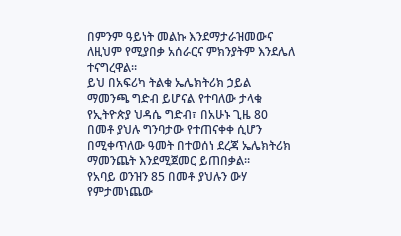በምንም ዓይነት መልኩ እንደማታራዝመውና ለዚህም የሚያበቃ አሰራርና ምክንያትም እንደሌለ ተናግረዋል።
ይህ በአፍሪካ ትልቁ ኤሌክትሪክ ኃይል ማመንጫ ግድብ ይሆናል የተባለው ታላቁ የኢትዮጵያ ህዳሴ ግድብ፣ በአሁኑ ጊዜ 80 በመቶ ያህሉ ግንባታው የተጠናቀቀ ሲሆን በሚቀጥለው ዓመት በተወሰነ ደረጃ ኤሌክትሪክ ማመንጨት እንደሚጀመር ይጠበቃል።
የአባይ ወንዝን 85 በመቶ ያህሉን ውሃ የምታመነጨው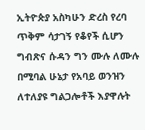ኢትዮጵያ አስካሁን ድረስ የረባ ጥቅም ሳታገኝ የቆየች ሲሆን ግብጽና ሱዳን ግን ሙሉ ለሙሉ በሚባል ሁኔታ የአባይ ወንዝን ለተለያዩ ግልጋሎቶች እያዋሉት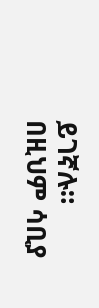ይገኛሉ።
በዚህም ሳቢያ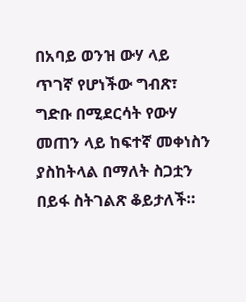በአባይ ወንዝ ውሃ ላይ ጥገኛ የሆነችው ግብጽ፣ ግድቡ በሚደርሳት የውሃ መጠን ላይ ከፍተኛ መቀነስን ያስከትላል በማለት ስጋቷን በይፋ ስትገልጽ ቆይታለች።